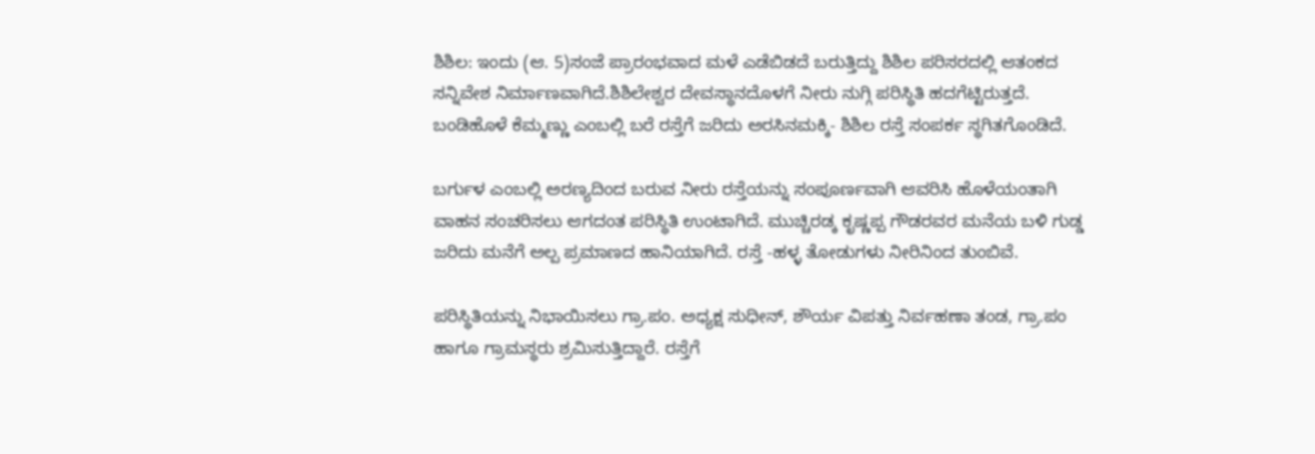ಶಿಶಿಲ: ಇಂದು (ಆ. 5)ಸಂಜೆ ಪ್ರಾರಂಭವಾದ ಮಳೆ ಎಡೆಬಿಡದೆ ಬರುತ್ತಿದ್ದು ಶಿಶಿಲ ಪರಿಸರದಲ್ಲಿ ಆತಂಕದ ಸನ್ನಿವೇಶ ನಿರ್ಮಾಣವಾಗಿದೆ.ಶಿಶಿಲೇಶ್ವರ ದೇವಸ್ಥಾನದೊಳಗೆ ನೀರು ನುಗ್ಗಿ ಪರಿಸ್ಥಿತಿ ಹದಗೆಟ್ಟಿರುತ್ತದೆ. ಬಂಡಿಹೊಳೆ ಕೆಮ್ಮಣ್ಣು ಎಂಬಲ್ಲಿ ಬರೆ ರಸ್ತೆಗೆ ಜರಿದು ಅರಸಿನಮಕ್ಕಿ- ಶಿಶಿಲ ರಸ್ತೆ ಸಂಪರ್ಕ ಸ್ಥಗಿತಗೊಂಡಿದೆ.

ಬರ್ಗುಳ ಎಂಬಲ್ಲಿ ಅರಣ್ಯದಿಂದ ಬರುವ ನೀರು ರಸ್ತೆಯನ್ನು ಸಂಪೂರ್ಣವಾಗಿ ಆವರಿಸಿ ಹೊಳೆಯಂತಾಗಿ ವಾಹನ ಸಂಚರಿಸಲು ಆಗದಂತ ಪರಿಸ್ಥಿತಿ ಉಂಟಾಗಿದೆ. ಮುಚ್ಚಿರಡ್ಕ ಕೃಷ್ಣಪ್ಪ ಗೌಡರವರ ಮನೆಯ ಬಳಿ ಗುಡ್ಡ ಜರಿದು ಮನೆಗೆ ಅಲ್ಪ ಪ್ರಮಾಣದ ಹಾನಿಯಾಗಿದೆ. ರಸ್ತೆ -ಹಳ್ಳ ತೋಡುಗಳು ನೀರಿನಿಂದ ತುಂಬಿವೆ.

ಪರಿಸ್ಥಿತಿಯನ್ನು ನಿಭಾಯಿಸಲು ಗ್ರಾ.ಪಂ. ಅಧ್ಯಕ್ಷ ಸುಧೀನ್, ಶೌರ್ಯ ವಿಪತ್ತು ನಿರ್ವಹಣಾ ತಂಡ, ಗ್ರಾ.ಪಂ ಹಾಗೂ ಗ್ರಾಮಸ್ಥರು ಶ್ರಮಿಸುತ್ತಿದ್ದಾರೆ. ರಸ್ತೆಗೆ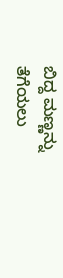ಬಿದ್ದ ಮಣ್ಣನ್ನು ತೆಗೆಯಲು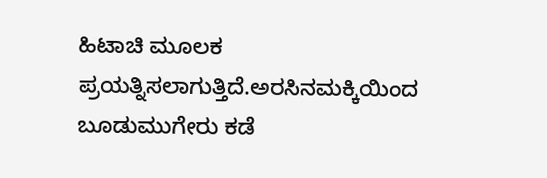ಹಿಟಾಚಿ ಮೂಲಕ ಪ್ರಯತ್ನಿಸಲಾಗುತ್ತಿದೆ.ಅರಸಿನಮಕ್ಕಿಯಿಂದ ಬೂಡುಮುಗೇರು ಕಡೆ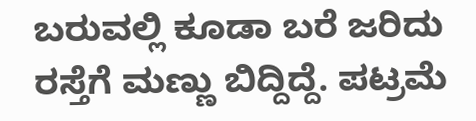ಬರುವಲ್ಲಿ ಕೂಡಾ ಬರೆ ಜರಿದು ರಸ್ತೆಗೆ ಮಣ್ಣು ಬಿದ್ದಿದ್ದೆ. ಪಟ್ರಮೆ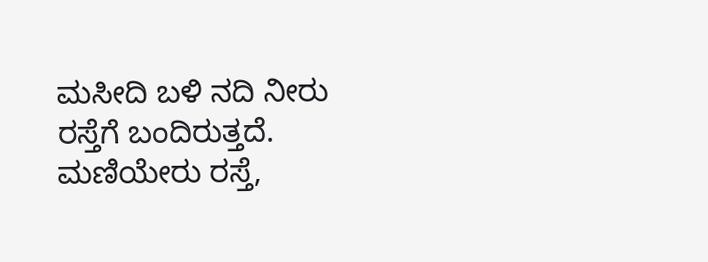ಮಸೀದಿ ಬಳಿ ನದಿ ನೀರು ರಸ್ತೆಗೆ ಬಂದಿರುತ್ತದೆ. ಮಣಿಯೇರು ರಸ್ತೆ,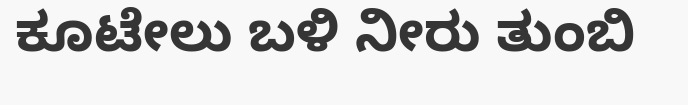ಕೂಟೇಲು ಬಳಿ ನೀರು ತುಂಬಿ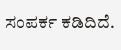ಸಂಪರ್ಕ ಕಡಿದಿದೆ.